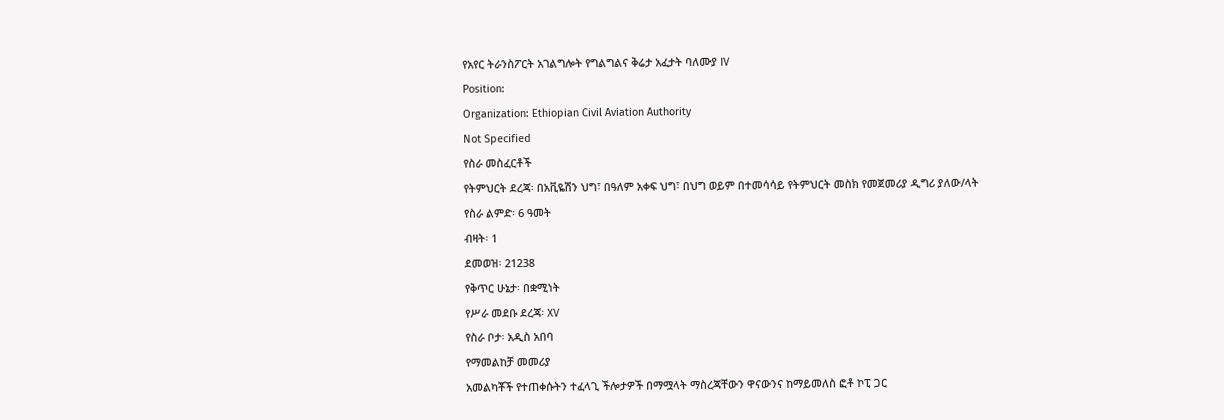የአየር ትራንስፖርት አገልግሎት የግልግልና ቅሬታ አፈታት ባለሙያ IV
Position:
Organization: Ethiopian Civil Aviation Authority
Not Specified
የስራ መስፈርቶች
የትምህርት ደረጃ፡ በአቪዬሽን ህግ፣ በዓለም አቀፍ ህግ፣ በህግ ወይም በተመሳሳይ የትምህርት መስክ የመጀመሪያ ዲግሪ ያለው/ላት
የስራ ልምድ፡ 6 ዓመት
ብዛት፡ 1
ደመወዝ፡ 21238
የቅጥር ሁኔታ፡ በቋሚነት
የሥራ መደቡ ደረጃ፡ XV
የስራ ቦታ፡ አዲስ አበባ
የማመልከቻ መመሪያ
አመልካቾች የተጠቀሱትን ተፈላጊ ችሎታዎች በማሟላት ማስረጃቸውን ዋናውንና ከማይመለስ ፎቶ ኮፒ ጋር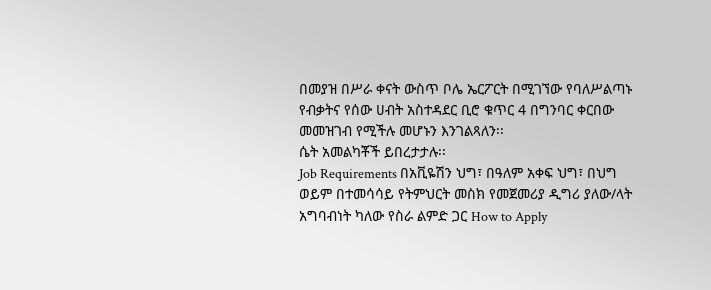በመያዝ በሥራ ቀናት ውስጥ ቦሌ ኤርፖርት በሚገኘው የባለሥልጣኑ የብቃትና የሰው ሀብት አስተዳደር ቢሮ ቁጥር 4 በግንባር ቀርበው መመዝገብ የሚችሉ መሆኑን እንገልጻለን፡፡
ሴት አመልካቾች ይበረታታሉ፡፡
Job Requirements በአቪዬሽን ህግ፣ በዓለም አቀፍ ህግ፣ በህግ ወይም በተመሳሳይ የትምህርት መስክ የመጀመሪያ ዲግሪ ያለው/ላት አግባብነት ካለው የስራ ልምድ ጋር How to Apply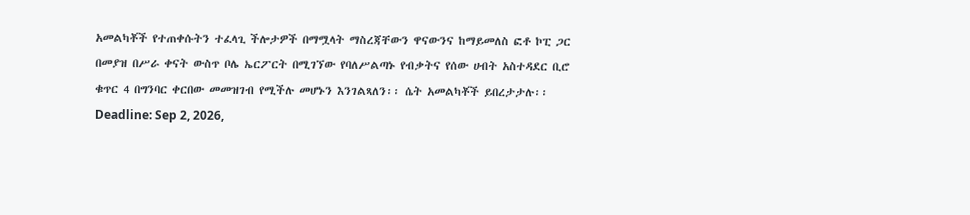አመልካቾች የተጠቀሱትን ተፈላጊ ችሎታዎች በማሟላት ማስረጃቸውን ዋናውንና ከማይመለስ ፎቶ ኮፒ ጋር በመያዝ በሥራ ቀናት ውስጥ ቦሌ ኤርፖርት በሚገኘው የባለሥልጣኑ የብቃትና የሰው ሀብት አስተዳደር ቢሮ ቁጥር 4 በግንባር ቀርበው መመዝገብ የሚችሉ መሆኑን እንገልጻለን፡፡ ሴት አመልካቾች ይበረታታሉ፡፡Deadline: Sep 2, 2026,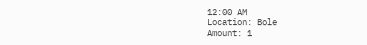12:00 AM
Location: Bole
Amount: 1